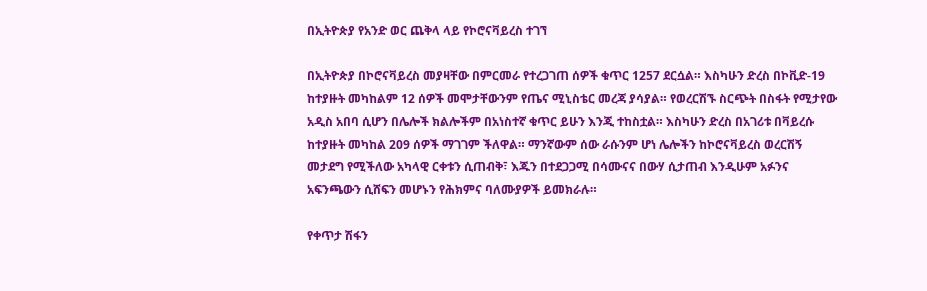በኢትዮጵያ የአንድ ወር ጨቅላ ላይ የኮሮናቫይረስ ተገኘ

በኢትዮጵያ በኮሮናቫይረስ መያዛቸው በምርመራ የተረጋገጠ ሰዎች ቁጥር 1257 ደርሷል። እስካሁን ድረስ በኮቪድ-19 ከተያዙት መካከልም 12 ሰዎች መሞታቸውንም የጤና ሚኒስቴር መረጃ ያሳያል። የወረርሽኙ ስርጭት በስፋት የሚታየው አዲስ አበባ ሲሆን በሌሎች ክልሎችም በአነስተኛ ቁጥር ይሁን እንጂ ተከስቷል። እስካሁን ድረስ በአገሪቱ በቫይረሱ ከተያዙት መካከል 209 ሰዎች ማገገም ችለዋል። ማንኛውም ሰው ራሱንም ሆነ ሌሎችን ከኮሮናቫይረስ ወረርሽኝ መታደግ የሚችለው አካላዊ ርቀቱን ሲጠብቅ፣ እጁን በተደጋጋሚ በሳሙናና በውሃ ሲታጠብ እንዲሁም አፉንና አፍንጫውን ሲሸፍን መሆኑን የሕክምና ባለሙያዎች ይመክራሉ።

የቀጥታ ሽፋን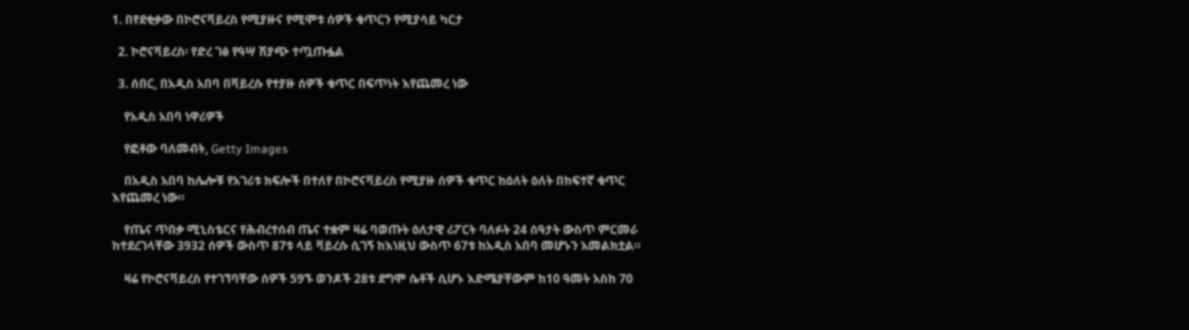1. በየደቂቃው በኮሮናቫይረስ የሚያዙና የሚሞቱ ሰዎች ቁጥርን የሚያሳይ ካርታ

  2. ኮሮናቫይረስ፡ የድረ ገፅ የዓሣ ሽያጭ ተጧጡፏል

  3. ሰበር, በአዲስ አበባ በቫይረሱ የተያዙ ሰዎች ቁጥር በፍጥነት እየጨመረ ነው

    የአዲስ አበባ ነዋሪዎች

    የፎቶው ባለመብት, Getty Images

    በአዲስ አበባ ከሌሎቹ የአገሪቱ ክፍሎች በተለየ በኮሮናቫይረስ የሚያዙ ሰዎች ቁጥር ከዕለት ዕለት በከፍተኛ ቁጥር እየጨመረ ነው።

    የጤና ጥበቃ ሚኒስቴርና የሕብረተሰብ ጤና ተቋም ዛሬ ባወጡት ዕለታዊ ሪፖርት ባለፉት 24 ሰዓታት ውስጥ ምርመራ ከተደረገላቸው 3932 ሰዎች ውስጥ 87ቱ ላይ ቫይረሱ ሲገኝ ከእነዚህ ውስጥ 67ቱ ከአዲስ አበባ መሆኑን አመልክቷል።

    ዛሬ የኮሮናቫይረስ የተገኘባቸው ሰዎች 59ኙ ወንዶች 28ቱ ደግሞ ሴቶች ሲሆኑ እድሜያቸውም ከ10 ዓመት አስከ 70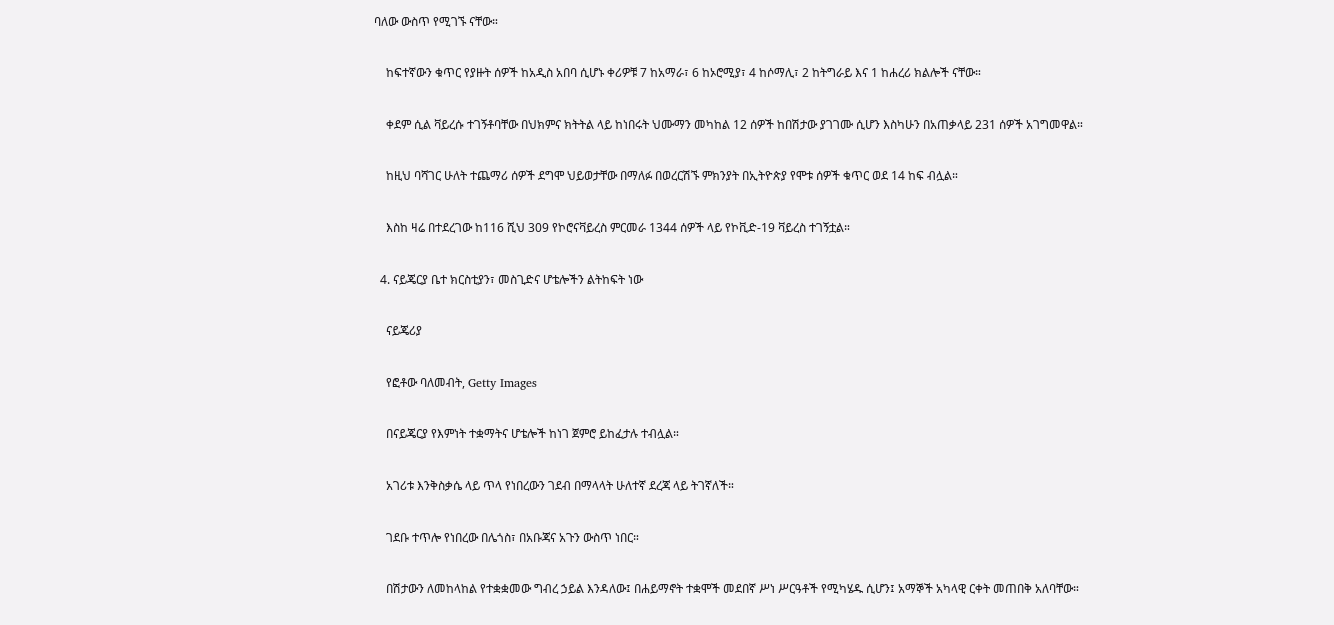ባለው ውስጥ የሚገኙ ናቸው።

    ከፍተኛውን ቁጥር የያዙት ሰዎች ከአዲስ አበባ ሲሆኑ ቀሪዎቹ 7 ከአማራ፣ 6 ከኦሮሚያ፣ 4 ከሶማሊ፣ 2 ከትግራይ እና 1 ከሐረሪ ክልሎች ናቸው።

    ቀደም ሲል ቫይረሱ ተገኝቶባቸው በህክምና ክትትል ላይ ከነበሩት ህሙማን መካከል 12 ሰዎች ከበሽታው ያገገሙ ሲሆን እስካሁን በአጠቃላይ 231 ሰዎች አገግመዋል።

    ከዚህ ባሻገር ሁለት ተጨማሪ ሰዎች ደግሞ ህይወታቸው በማለፉ በወረርሽኙ ምክንያት በኢትዮጵያ የሞቱ ሰዎች ቁጥር ወደ 14 ከፍ ብሏል።

    እስከ ዛሬ በተደረገው ከ116 ሺህ 309 የኮሮናቫይረስ ምርመራ 1344 ሰዎች ላይ የኮቪድ-19 ቫይረስ ተገኝቷል።

  4. ናይጄርያ ቤተ ክርስቲያን፣ መስጊድና ሆቴሎችን ልትከፍት ነው

    ናይጄሪያ

    የፎቶው ባለመብት, Getty Images

    በናይጄርያ የእምነት ተቋማትና ሆቴሎች ከነገ ጀምሮ ይከፈታሉ ተብሏል።

    አገሪቱ እንቅስቃሴ ላይ ጥላ የነበረውን ገደብ በማላላት ሁለተኛ ደረጃ ላይ ትገኛለች።

    ገደቡ ተጥሎ የነበረው በሌጎስ፣ በአቡጃና አጉን ውስጥ ነበር።

    በሽታውን ለመከላከል የተቋቋመው ግብረ ኃይል እንዳለው፤ በሐይማኖት ተቋሞች መደበኛ ሥነ ሥርዓቶች የሚካሄዱ ሲሆን፤ አማኞች አካላዊ ርቀት መጠበቅ አለባቸው።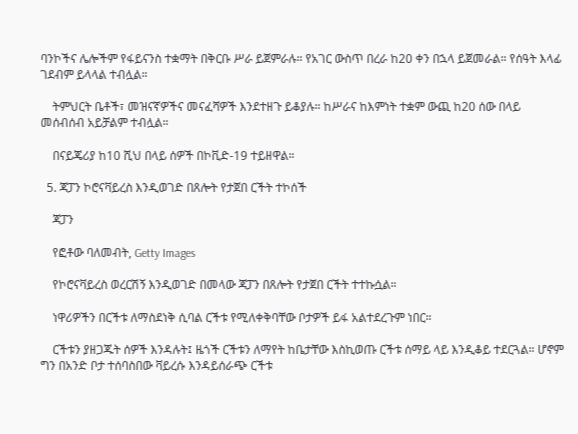ባንኮችና ሌሎችም የፋይናንስ ተቋማት በቅርቡ ሥራ ይጀምራሉ። የአገር ውስጥ በረራ ከ20 ቀን በኋላ ይጀመራል። የሰዓት እላፊ ገደብም ይላላል ተብሏል።

    ትምህርት ቤቶች፣ መዝናኛዎችና መናፈሻዎች እንደተዘጉ ይቆያሉ። ከሥራና ከእምነት ተቋም ውጪ ከ20 ሰው በላይ መሰብሰብ አይቻልም ተብሏል።

    በናይጄሪያ ከ10 ሺህ በላይ ሰዎች በኮቪድ-19 ተይዘዋል።

  5. ጃፓን ኮሮናቫይረስ እንዲወገድ በጸሎት የታጀበ ርችት ተኮሰች

    ጃፓን

    የፎቶው ባለመብት, Getty Images

    የኮሮናቫይረስ ወረርሽኝ እንዲወገድ በመላው ጃፓን በጸሎት የታጀበ ርችት ተተኩሷል።

    ነዋሪዎችን በርችቱ ለማስደነቅ ሲባል ርችቱ የሚለቀቅባቸው ቦታዎች ይፋ አልተደረጉም ነበር።

    ርችቱን ያዘጋጁት ሰዎች እንዳሉት፤ ዜጎች ርችቱን ለማየት ከቤታቸው እስኪወጡ ርችቱ ሰማይ ላይ እንዲቆይ ተደርጓል። ሆኖም ግን በአንድ ቦታ ተሰባስበው ቫይረሱ እንዳይሰራጭ ርችቱ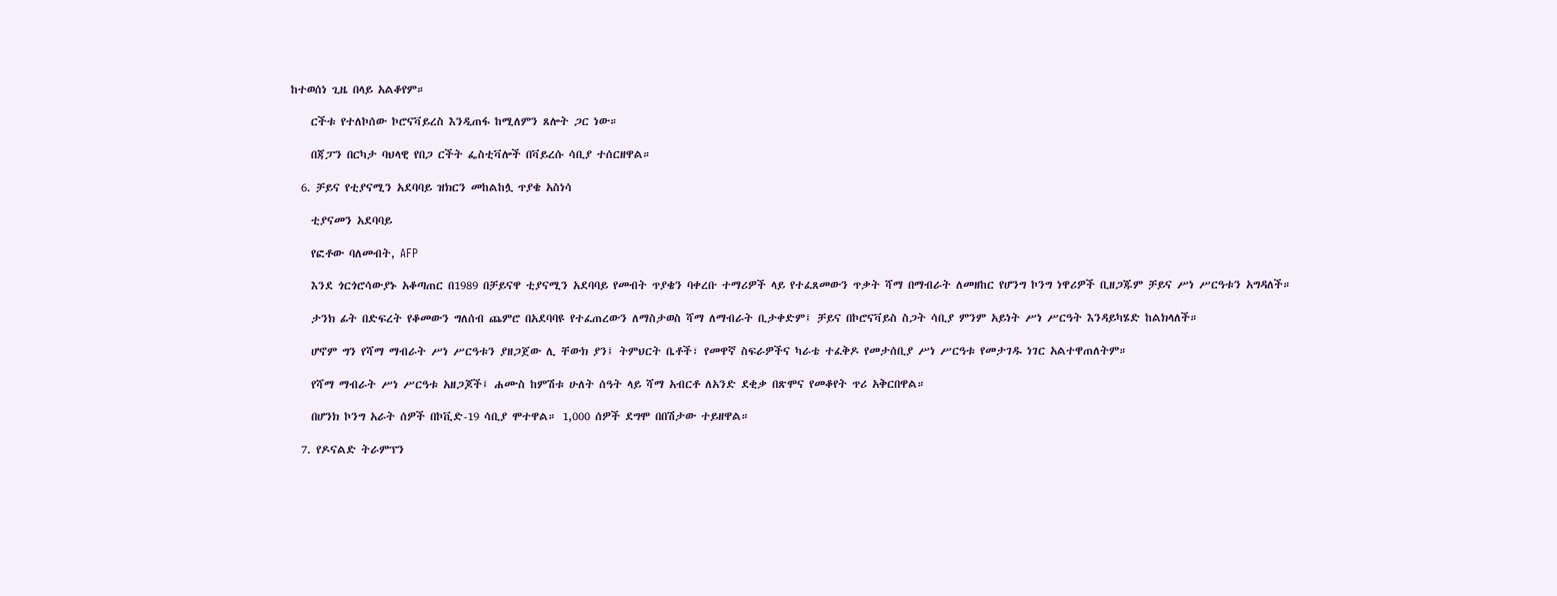ከተወሰነ ጊዜ በላይ አልቆየም።

    ርችቱ የተለኮሰው ኮሮናቫይረስ እንዲጠፋ ከሚለምን ጸሎት ጋር ነው።

    በጃፓን በርካታ ባህላዊ የበጋ ርችት ፌስቲቫሎች በቫይረሱ ሳቢያ ተሰርዘዋል።

  6. ቻይና የቲያናሚን አደባባይ ዝክርን መከልከሏ ጥያቄ አስነሳ

    ቲያናመን አደባባይ

    የፎቶው ባለመብት, AFP

    እንደ ጎርጎሮሳውያኑ አቆጣጠር በ1989 በቻይናዋ ቲያናሚን አደባባይ የመብት ጥያቄን ባቀረቡ ተማሪዎች ላይ የተፈጸመውን ጥቃት ሻማ በማብራት ለመዘከር የሆንግ ኮንግ ነዋሪዎች ቢዘጋጁም ቻይና ሥነ ሥርዓቱን አግዳለች።

    ታንክ ፊት በድፍረት የቆመውን ግለሰብ ጨምሮ በአደባባዩ የተፈጠረውን ለማስታወስ ሻማ ለማብራት ቢታቀድም፤ ቻይና በኮሮናቫይስ ስጋት ሳቢያ ምንም አይነት ሥነ ሥርዓት እንዳይካሄድ ከልክላለች።

    ሆኖም ግን የሻማ ማብራት ሥነ ሥርዓቱን ያዘጋጀው ሊ ቸውክ ያን፤ ትምህርት ቤቶች፣ የመዋኛ ስፍራዎችና ካራቴ ተፈቅዶ የመታሰቢያ ሥነ ሥርዓቱ የመታገዱ ነገር አልተዋጠለትም።

    የሻማ ማብራት ሥነ ሥርዓቱ አዘጋጆች፤ ሐሙስ ከምሽቱ ሁለት ሰዓት ላይ ሻማ አብርቶ ለአንድ ደቂቃ በጽሞና የመቆየት ጥሪ አቅርበዋል።

    በሆንክ ኮንግ አራት ሰዎች በኮቪድ-19 ሳቢያ ሞተዋል። 1,000 ሰዎች ደግሞ በበሽታው ተይዘዋል።

  7. የዶናልድ ትራምፕን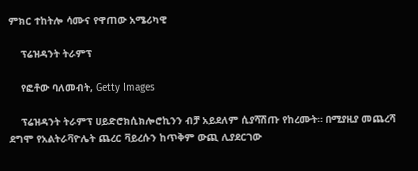ምክር ተከትሎ ሳሙና የዋጠው አሜሪካዊ

    ፕሬዝዳንት ትራምፕ

    የፎቶው ባለመብት, Getty Images

    ፕሬዝዳንት ትራምፕ ሀይድሮክሲክሎሮኪንን ብቻ አይደለም ሲያሻሽጡ የከረሙት። በሚያዚያ መጨረሻ ደግሞ የአልትራቫዮሌት ጨረር ቫይረሱን ከጥቅም ውጪ ሊያደርገው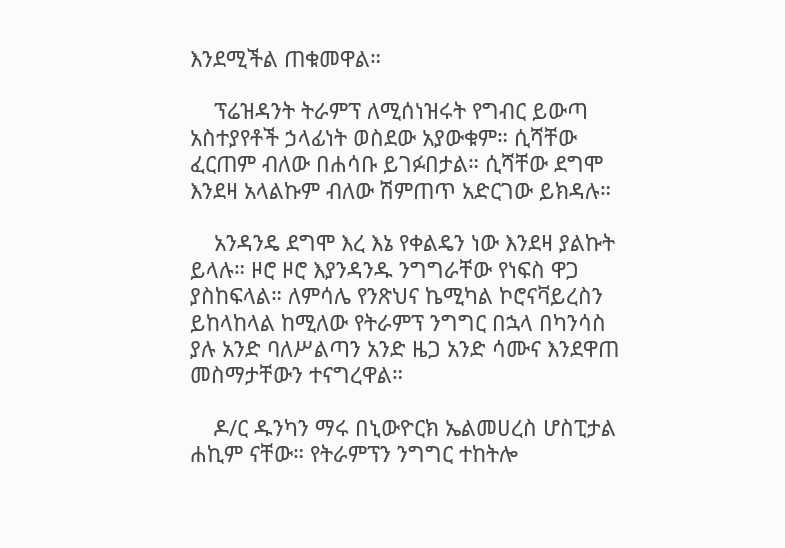እንደሚችል ጠቁመዋል።

    ፕሬዝዳንት ትራምፕ ለሚሰነዝሩት የግብር ይውጣ አስተያየቶች ኃላፊነት ወስደው አያውቁም። ሲሻቸው ፈርጠም ብለው በሐሳቡ ይገፉበታል። ሲሻቸው ደግሞ እንደዛ አላልኩም ብለው ሽምጠጥ አድርገው ይክዳሉ።

    አንዳንዴ ደግሞ እረ እኔ የቀልዴን ነው እንደዛ ያልኩት ይላሉ። ዞሮ ዞሮ እያንዳንዱ ንግግራቸው የነፍስ ዋጋ ያስከፍላል። ለምሳሌ የንጽህና ኬሚካል ኮሮናቫይረስን ይከላከላል ከሚለው የትራምፕ ንግግር በኋላ በካንሳስ ያሉ አንድ ባለሥልጣን አንድ ዜጋ አንድ ሳሙና እንደዋጠ መስማታቸውን ተናግረዋል።

    ዶ/ር ዱንካን ማሩ በኒውዮርክ ኤልመሀረስ ሆስፒታል ሐኪም ናቸው። የትራምፕን ንግግር ተከትሎ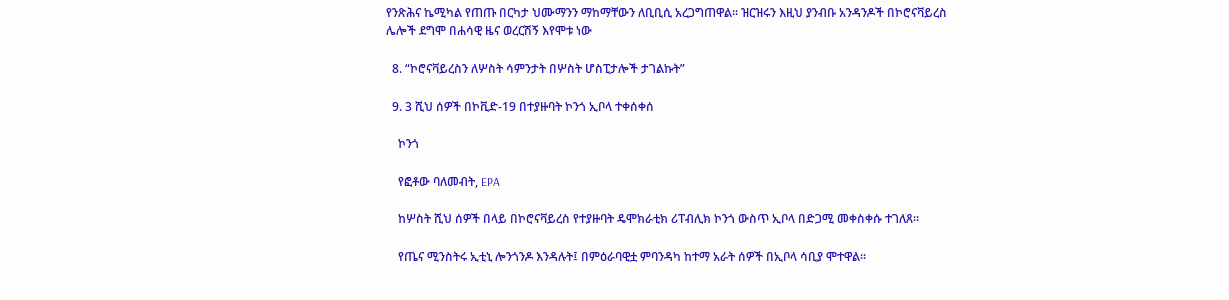የንጽሕና ኬሚካል የጠጡ በርካታ ህሙማንን ማከማቸውን ለቢቢሲ አረጋግጠዋል። ዝርዝሩን እዚህ ያንብቡ አንዳንዶች በኮሮናቫይረስ ሌሎች ደግሞ በሐሳዊ ዜና ወረርሽኝ እየሞቱ ነው

  8. “ኮሮናቫይረስን ለሦስት ሳምንታት በሦስት ሆስፒታሎች ታገልኩት”

  9. 3 ሺህ ሰዎች በኮቪድ-19 በተያዙባት ኮንጎ ኢቦላ ተቀሰቀሰ

    ኮንጎ

    የፎቶው ባለመብት, EPA

    ከሦስት ሺህ ሰዎች በላይ በኮሮናቫይረስ የተያዙባት ዴሞክራቲክ ሪፐብሊክ ኮንጎ ውስጥ ኢቦላ በድጋሚ መቀስቀሱ ተገለጸ።

    የጤና ሚንስትሩ ኢቲኒ ሎንጎንዶ እንዳሉት፤ በምዕራባዊቷ ምባንዳካ ከተማ አራት ሰዎች በኢቦላ ሳቢያ ሞተዋል።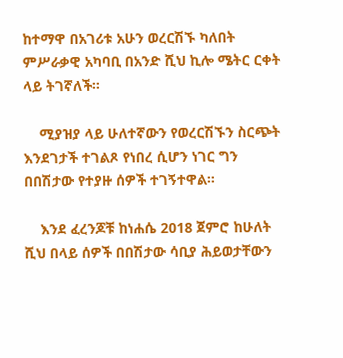ከተማዋ በአገሪቱ አሁን ወረርሽኙ ካለበት ምሥራቃዊ አካባቢ በአንድ ሺህ ኪሎ ሜትር ርቀት ላይ ትገኛለች።

    ሚያዝያ ላይ ሁለተኛውን የወረርሽኙን ስርጭት እንደገታች ተገልጾ የነበረ ሲሆን ነገር ግን በበሽታው የተያዙ ሰዎች ተገኝተዋል።

    እንደ ፈረንጆቹ ከነሐሴ 2018 ጀምሮ ከሁለት ሺህ በላይ ሰዎች በበሽታው ሳቢያ ሕይወታቸውን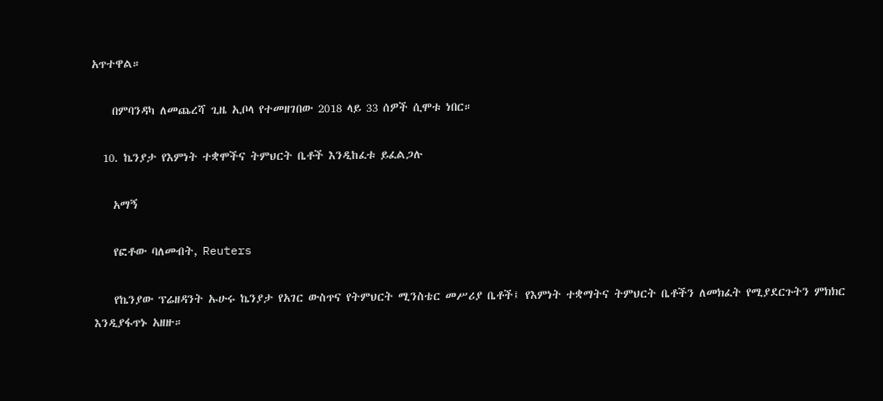አጥተዋል።

    በምባንዳካ ለመጨረሻ ጊዜ ኢቦላ የተመዘገበው 2018 ላይ 33 ሰዎች ሲሞቱ ነበር።

  10. ኬንያታ የእምነት ተቋሞችና ትምህርት ቤቶች እንዲከፈቱ ይፈልጋሉ

    አማኝ

    የፎቶው ባለመብት, Reuters

    የኬንያው ፕሬዘዳንት ኡሁሩ ኬንያታ የአገር ውስጥና የትምህርት ሚንስቴር መሥሪያ ቤቶች፤ የእምነት ተቋማትና ትምህርት ቤቶችን ለመክፈት የሚያደርጉትን ምክክር እንዲያፋጥኑ አዘዙ።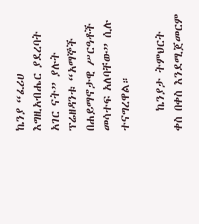ኬንያ “ፈሪሀ እግዚአብሔር ያደረባት አገር ናት” ያሉት ፕሬዘዳንቱ “አማኞች በሐይማኖታዊ ሥርዓቶች መሳተፍ አለባቸው” ሲሉ ተናግረዋል።

    ኬንያታ ትምህርት ቀስ በቀስ እንደሚጀመርም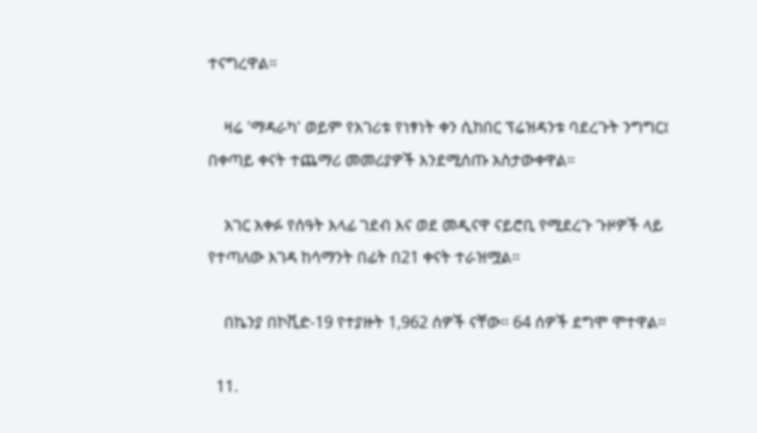ተናግረዋል።

    ዛሬ 'ማዳራካ' ወይም የአገሪቱ የነፃነት ቀን ሲከበር ፕሬዝዳንቱ ባደረጉት ንግግር፤ በቀጣይ ቀናት ተጨማሪ መመሪያዎች እንደሚሰጡ አስታውቀዋል።

    አገር አቀፉ የሰዓት እላፊ ገደብ እና ወደ መዲናዋ ናይሮቢ የሚደረጉ ጉዞዎች ላይ የተጣለው እገዳ ከሳማንት በፊት በ21 ቀናት ተራዝሟል።

    በኬንያ በኮቪድ-19 የተያዙት 1,962 ሰዎች ናቸው። 64 ሰዎች ደግሞ ሞተዋል።

  11.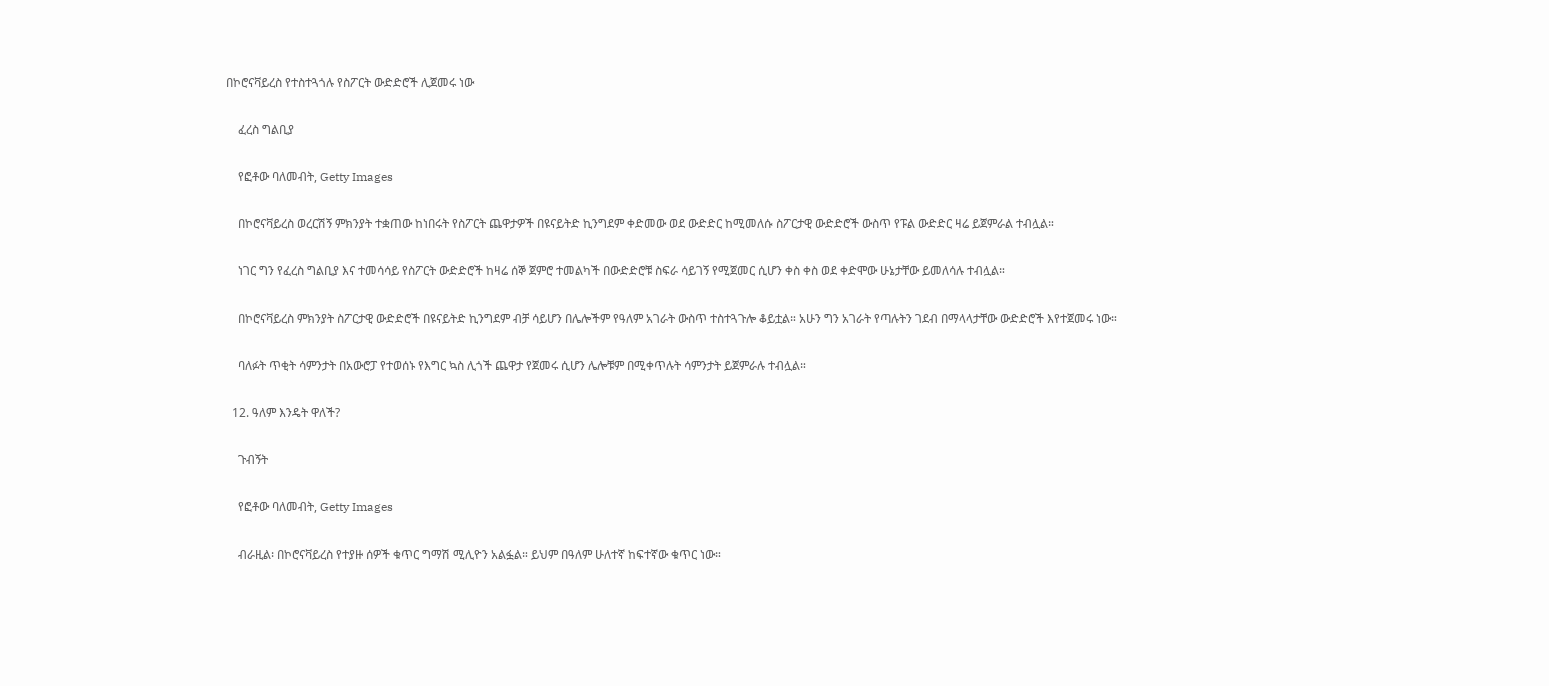በኮሮናቫይረስ የተስተጓጎሉ የስፖርት ውድድሮች ሊጀመሩ ነው

    ፈረስ ግልቢያ

    የፎቶው ባለመብት, Getty Images

    በኮሮናቫይረስ ወረርሽኝ ምክንያት ተቋጠው ከነበሩት የስፖርት ጨዋታዎች በዩናይትድ ኪንግደም ቀድመው ወደ ውድድር ከሚመለሱ ስፖርታዊ ውድድሮች ውስጥ የፑል ውድድር ዛሬ ይጀምራል ተብሏል።

    ነገር ግን የፈረስ ግልቢያ እና ተመሳሳይ የስፖርት ውድድሮች ከዛሬ ሰኞ ጀምሮ ተመልካች በውድድሮቹ ስፍራ ሳይገኝ የሚጀመር ሲሆን ቀስ ቀስ ወደ ቀድሞው ሁኔታቸው ይመለሳሉ ተብሏል።

    በኮሮናቫይረስ ምክንያት ስፖርታዊ ውድድሮች በዩናይትድ ኪንግደም ብቻ ሳይሆን በሌሎችም የዓለም አገራት ውስጥ ተስተጓጉሎ ቆይቷል። አሁን ግን አገራት የጣሉትን ገደብ በማላላታቸው ውድድሮች እየተጀመሩ ነው።

    ባለፉት ጥቂት ሳምንታት በአውሮፓ የተወሰኑ የእግር ኳስ ሊጎች ጨዋታ የጀመሩ ሲሆን ሌሎቹም በሚቀጥሉት ሳምንታት ይጀምራሉ ተብሏል።

  12. ዓለም እንዴት ዋለች?

    ጉብኝት

    የፎቶው ባለመብት, Getty Images

    ብራዚል፡ በኮሮናቫይረስ የተያዙ ሰዎች ቁጥር ግማሽ ሚሊዮን አልፏል። ይህም በዓለም ሁለተኛ ከፍተኛው ቁጥር ነው።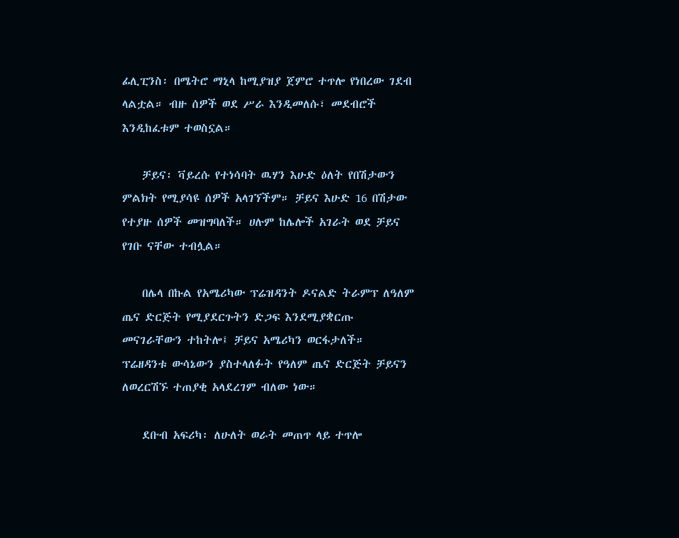ፊሊፒንስ፡ በሜትሮ ማኒላ ከሚያዝያ ጀምሮ ተጥሎ የነበረው ገደብ ላልቷል። ብዙ ሰዎች ወደ ሥራ እንዲመለሱ፣ መደብሮች እንዲከፈቱም ተወስኗል።

    ቻይና፡ ቫይረሱ የተነሳባት ዉሃን እሁድ ዕለት የበሽታውን ምልክት የሚያሳዩ ሰዎች አላገኘችም። ቻይና እሁድ 16 በሽታው የተያዙ ሰዎች መዝግባለች። ሀሉም ከሌሎች አገራት ወደ ቻይና የገቡ ናቸው ተብሏል።

    በሌላ በኩል የአሜሪካው ፕሬዝዳንት ዶናልድ ትራምፕ ለዓለም ጤና ድርጅት የሚያደርጉትን ድጋፍ እንደሚያቋርጡ መናገራቸውን ተከትሎ፤ ቻይና አሜሪካን ወርፋታለች። ፕሬዘዳንቱ ውሳኔውን ያስተላለፉት የዓለም ጤና ድርጅት ቻይናን ለወረርሽኙ ተጠያቂ አላደረገም ብለው ነው።

    ደቡብ አፍሪካ፡ ለሁለት ወራት መጠጥ ላይ ተጥሎ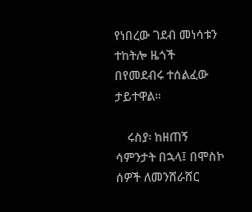የነበረው ገደብ መነሳቱን ተከትሎ ዜጎች በየመደብሩ ተሰልፈው ታይተዋል።

    ሩስያ፡ ከዘጠኝ ሳምንታት በኋላ፤ በሞስኮ ሰዎች ለመንሸራሸር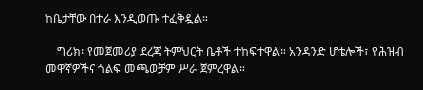ከቤታቸው በተራ እንዲወጡ ተፈቅዷል።

    ግሪክ፡ የመጀመሪያ ደረጃ ትምህርት ቤቶች ተከፍተዋል። አንዳንድ ሆቴሎች፣ የሕዝብ መዋኛዎችና ጎልፍ መጫወቻም ሥራ ጀምረዋል።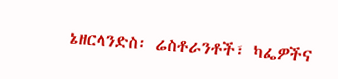ኔዘርላንድስ፡ ሬስቶራንቶች፣ ካፌዎችና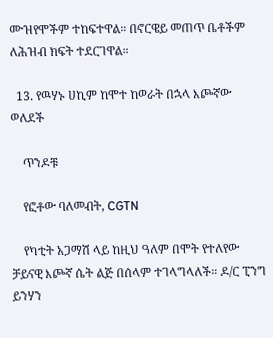ሙዝየሞችም ተከፍተዋል። በኖርዌይ መጠጥ ቤቶችም ለሕዝብ ክፍት ተደርገዋል።

  13. የዉሃኑ ሀኪም ከሞተ ከወራት በኋላ እጮኛው ወለደች

    ጥንዶቹ

    የፎቶው ባለመብት, CGTN

    የካቲት አጋማሽ ላይ ከዚህ ዓለም በሞት የተለየው ቻይናዊ እጮኛ ሴት ልጅ በሰላም ተገላግላለች። ዶ/ር ፒንግ ይንሃን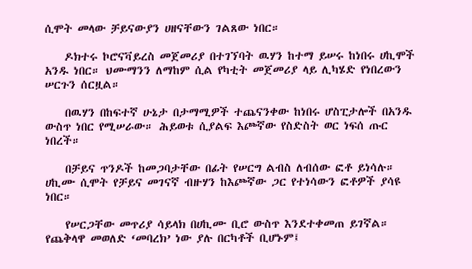ሲሞት መላው ቻይናውያን ሀዘናቸውን ገልጸው ነበር።

    ዶክተሩ ኮሮናቫይረስ መጀመሪያ በተገኘባት ዉሃን ከተማ ይሠሩ ከነበሩ ሀኪሞች አንዱ ነበር። ህሙማንን ለማከም ሲል የካቲት መጀመሪያ ላይ ሊካሄድ የነበረውን ሠርጉን ሰርዟል።

    በዉሃን በከፍተኛ ሁኔታ በታማሚዎች ተጨናንቀው ከነበሩ ሆስፒታሎች በአንዱ ውስጥ ነበር የሚሠራው። ሕይወቱ ሲያልፍ እጮኛው የስድስት ወር ነፍሰ ጡር ነበረች።

    በቻይና ጥንዶች ከመጋባታቸው በፊት የሠርግ ልብስ ለብሰው ፎቶ ይነሳሉ። ሀኪሙ ሲሞት የቻይና መገናኛ ብዙሃን ከእጮኛው ጋር የተነሳውን ፎቶዎች ያሳዩ ነበር።

    የሠርጋቸው መጥሪያ ሳይላክ በሀኪሙ ቢሮ ውስጥ እንደተቀመጠ ይገኛል። የጨቅላዋ መወለድ ‘መባረክ’ ነው ያሉ በርካቶች ቢሆኑም፤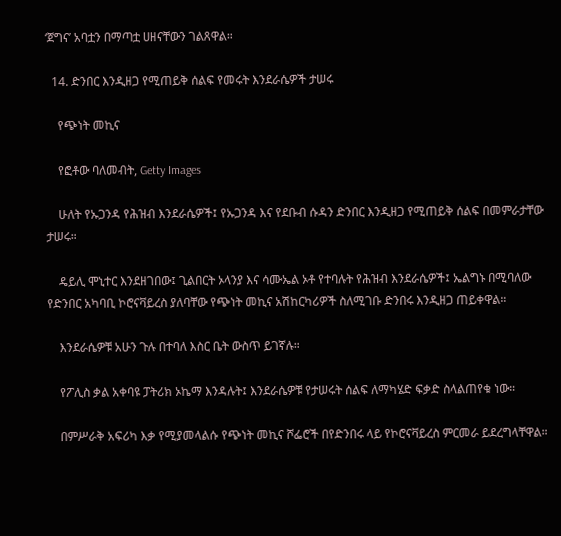‘ጀግና’ አባቷን በማጣቷ ሀዘናቸውን ገልጸዋል።

  14. ድንበር እንዲዘጋ የሚጠይቅ ሰልፍ የመሩት እንደራሴዎች ታሠሩ

    የጭነት መኪና

    የፎቶው ባለመብት, Getty Images

    ሁለት የኡጋንዳ የሕዝብ እንደራሴዎች፤ የኡጋንዳ እና የደቡብ ሱዳን ድንበር እንዲዘጋ የሚጠይቅ ሰልፍ በመምራታቸው ታሠሩ።

    ዴይሊ ሞኒተር እንደዘገበው፤ ጊልበርት ኦላንያ እና ሳሙኤል ኦቶ የተባሉት የሕዝብ እንደራሴዎች፤ ኤልግኑ በሚባለው የድንበር አካባቢ ኮሮናቫይረስ ያለባቸው የጭነት መኪና አሽከርካሪዎች ስለሚገቡ ድንበሩ እንዲዘጋ ጠይቀዋል።

    እንደራሴዎቹ አሁን ጉሉ በተባለ እስር ቤት ውስጥ ይገኛሉ።

    የፖሊስ ቃል አቀባዩ ፓትሪክ ኦኬማ እንዳሉት፤ እንደራሴዎቹ የታሠሩት ሰልፍ ለማካሄድ ፍቃድ ስላልጠየቁ ነው።

    በምሥራቅ አፍሪካ እቃ የሚያመላልሱ የጭነት መኪና ሾፌሮች በየድንበሩ ላይ የኮሮናቫይረስ ምርመራ ይደረግላቸዋል።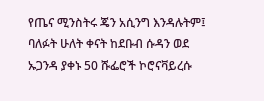የጤና ሚንስትሩ ጄን አሲንግ እንዳሉትም፤ ባለፉት ሁለት ቀናት ከደቡብ ሱዳን ወደ ኡጋንዳ ያቀኑ 50 ሹፌሮች ኮሮናቫይረሱ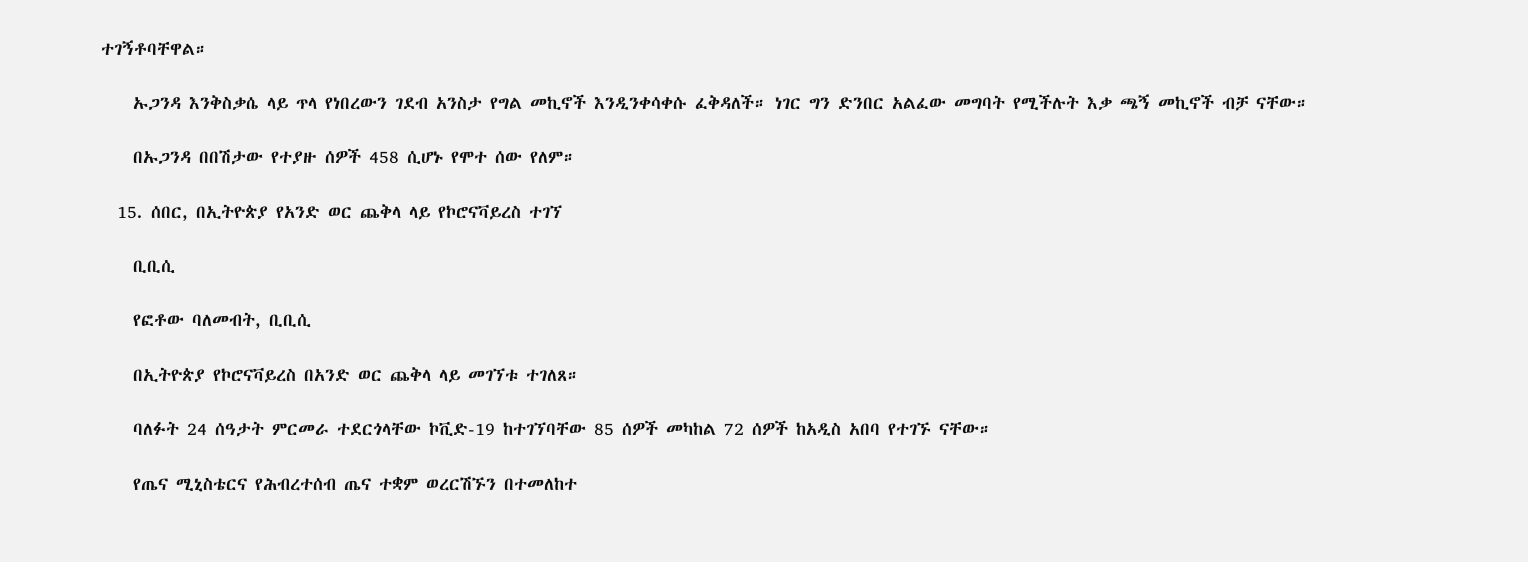ተገኝቶባቸዋል።

    ኡጋንዳ እንቅስቃሴ ላይ ጥላ የነበረውን ገደብ አንስታ የግል መኪኖች እንዲንቀሳቀሱ ፈቅዳለች። ነገር ግን ድንበር አልፈው መግባት የሚችሉት እቃ ጫኝ መኪኖች ብቻ ናቸው።

    በኡጋንዳ በበሽታው የተያዙ ሰዎች 458 ሲሆኑ የሞተ ሰው የለም።

  15. ሰበር, በኢትዮጵያ የአንድ ወር ጨቅላ ላይ የኮሮናቫይረስ ተገኘ

    ቢቢሲ

    የፎቶው ባለመብት, ቢቢሲ

    በኢትዮጵያ የኮሮናቫይረስ በአንድ ወር ጨቅላ ላይ መገኘቱ ተገለጸ።

    ባለፉት 24 ሰዓታት ምርመራ ተደርጎላቸው ኮቪድ-19 ከተገኘባቸው 85 ሰዎች መካከል 72 ሰዎች ከአዲስ አበባ የተገኙ ናቸው።

    የጤና ሚኒስቴርና የሕብረተሰብ ጤና ተቋም ወረርሽኙን በተመለከተ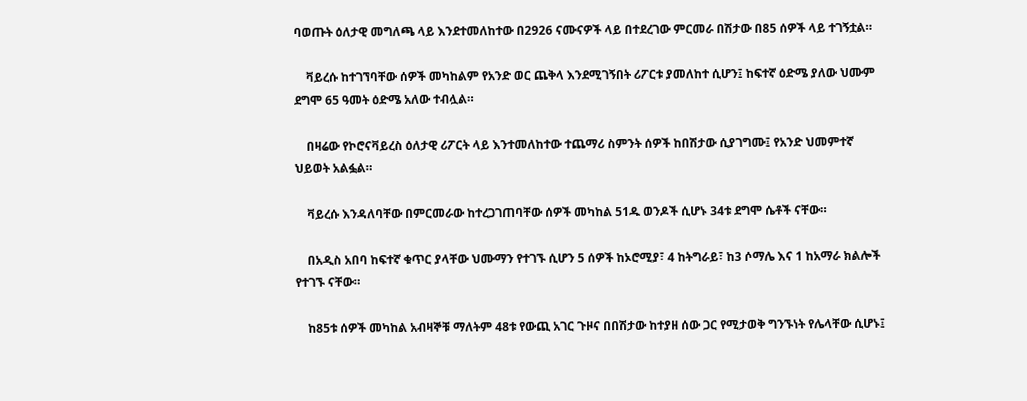ባወጡት ዕለታዊ መግለጫ ላይ እንደተመለከተው በ2926 ናሙናዎች ላይ በተደረገው ምርመራ በሽታው በ85 ሰዎች ላይ ተገኝቷል።

    ቫይረሱ ከተገኘባቸው ሰዎች መካከልም የአንድ ወር ጨቅላ እንደሚገኝበት ሪፖርቱ ያመለከተ ሲሆን፤ ከፍተኛ ዕድሜ ያለው ህሙም ደግሞ 65 ዓመት ዕድሜ አለው ተብሏል።

    በዛሬው የኮሮናቫይረስ ዕለታዊ ሪፖርት ላይ እንተመለከተው ተጨማሪ ስምንት ሰዎች ከበሽታው ሲያገግሙ፤ የአንድ ህመምተኛ ህይወት አልፏል።

    ቫይረሱ እንዳለባቸው በምርመራው ከተረጋገጠባቸው ሰዎች መካከል 51ዱ ወንዶች ሲሆኑ 34ቱ ደግሞ ሴቶች ናቸው።

    በአዲስ አበባ ከፍተኛ ቁጥር ያላቸው ህሙማን የተገኙ ሲሆን 5 ሰዎች ከኦሮሚያ፣ 4 ከትግራይ፣ ከ3 ሶማሌ እና 1 ከአማራ ክልሎች የተገኙ ናቸው።

    ከ85ቱ ሰዎች መካከል አብዛኞቹ ማለትም 48ቱ የውጪ አገር ጉዞና በበሽታው ከተያዘ ሰው ጋር የሚታወቅ ግንኙነት የሌላቸው ሲሆኑ፤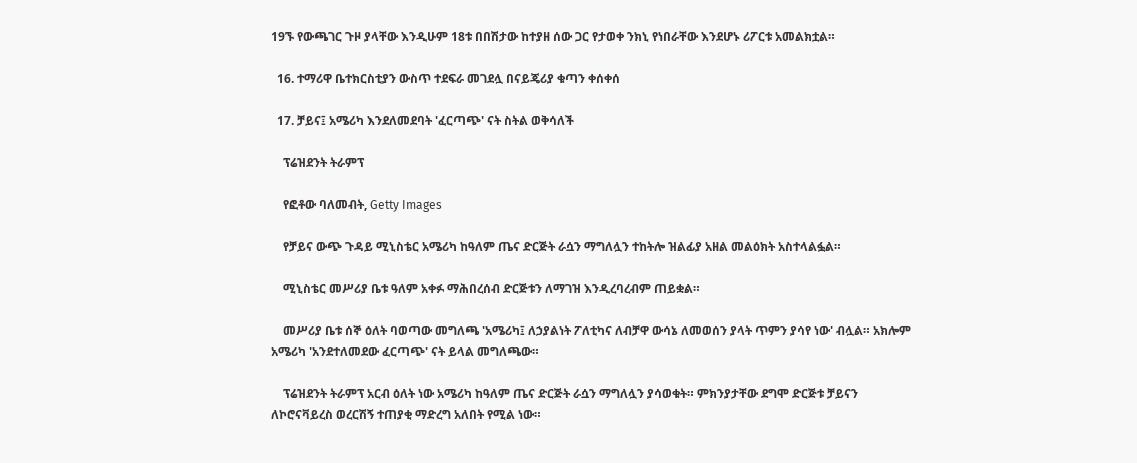19ኙ የውጫገር ጉዞ ያላቸው እንዲሁም 18ቱ በበሽታው ከተያዘ ሰው ጋር የታወቀ ንክኒ የነበራቸው እንደሆኑ ሪፖርቱ አመልክቷል።

  16. ተማሪዋ ቤተክርስቲያን ውስጥ ተደፍራ መገደሏ በናይጄሪያ ቁጣን ቀሰቀሰ

  17. ቻይና፤ አሜሪካ እንደለመደባት 'ፈርጣጭ' ናት ስትል ወቅሳለች

    ፕሬዝደንት ትራምፕ

    የፎቶው ባለመብት, Getty Images

    የቻይና ውጭ ጉዳይ ሚኒስቴር አሜሪካ ከዓለም ጤና ድርጅት ራሷን ማግለሏን ተከትሎ ዝልፊያ አዘል መልዕክት አስተላልፏል።

    ሚኒስቴር መሥሪያ ቤቱ ዓለም አቀፉ ማሕበረሰብ ድርጅቱን ለማገዝ እንዲረባረብም ጠይቋል።

    መሥሪያ ቤቱ ሰኞ ዕለት ባወጣው መግለጫ 'አሜሪካ፤ ለኃያልነት ፖለቲካና ለብቻዋ ውሳኔ ለመወሰን ያላት ጥምን ያሳየ ነው' ብሏል። አክሎም አሜሪካ 'አንደተለመደው ፈርጣጭ' ናት ይላል መግለጫው።

    ፕሬዝደንት ትራምፕ አርብ ዕለት ነው አሜሪካ ከዓለም ጤና ድርጅት ራሷን ማግለሏን ያሳወቁት። ምክንያታቸው ደግሞ ድርጅቱ ቻይናን ለኮሮናቫይረስ ወረርሽኝ ተጠያቂ ማድረግ አለበት የሚል ነው።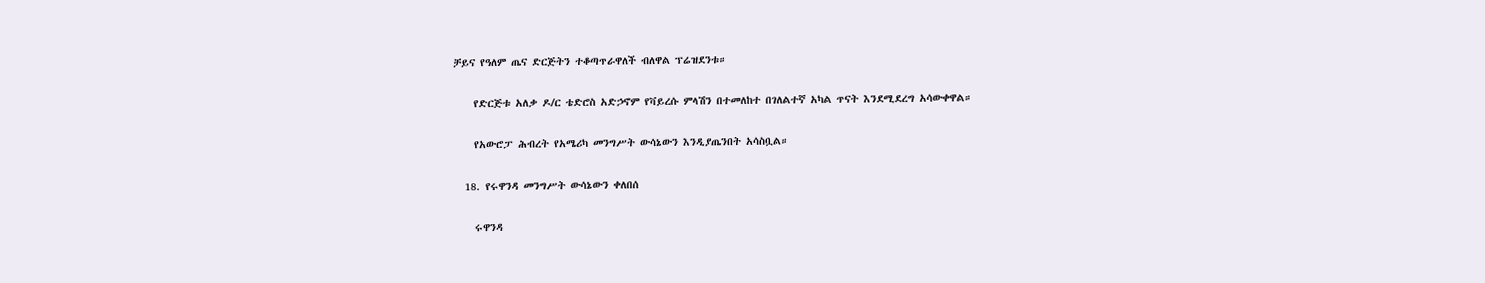ቻይና የዓለም ጤና ድርጅትን ተቆጣጥራዋለች ብለዋል ፕሬዝደንቱ።

    የድርጅቱ አለቃ ዶ/ር ቴድሮስ አድኃኖም የቫይረሱ ምላሽን በተመለከተ በገለልተኛ አካል ጥናት እንደሚደረግ አሳውቀዋል።

    የአውሮፓ ሕብረት የአሜሪካ መንግሥት ውሳኔውን እንዲያጤንበት አሳስቧል።

  18. የሩዋንዳ መንግሥት ውሳኔውን ቀለበሰ

    ሩዋንዳ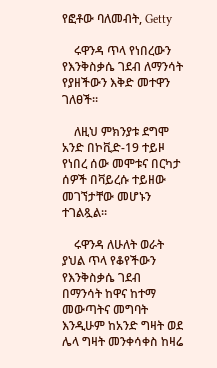የፎቶው ባለመብት, Getty

    ሩዋንዳ ጥላ የነበረውን የእንቅስቃሴ ገደብ ለማንሳት የያዘችውን እቅድ መተዋን ገለፀች።

    ለዚህ ምክንያቱ ደግሞ አንድ በኮቪድ-19 ተይዞ የነበረ ሰው መሞቱና በርካታ ሰዎች በቫይረሱ ተይዘው መገኘታቸው መሆኑን ተገልጿል።

    ሩዋንዳ ለሁለት ወራት ያህል ጥላ የቆየችውን የእንቅስቃሴ ገደብ በማንሳት ከዋና ከተማ መውጣትና መግባት እንዲሁም ከአንድ ግዛት ወደ ሌላ ግዛት መንቀሳቀስ ከዛሬ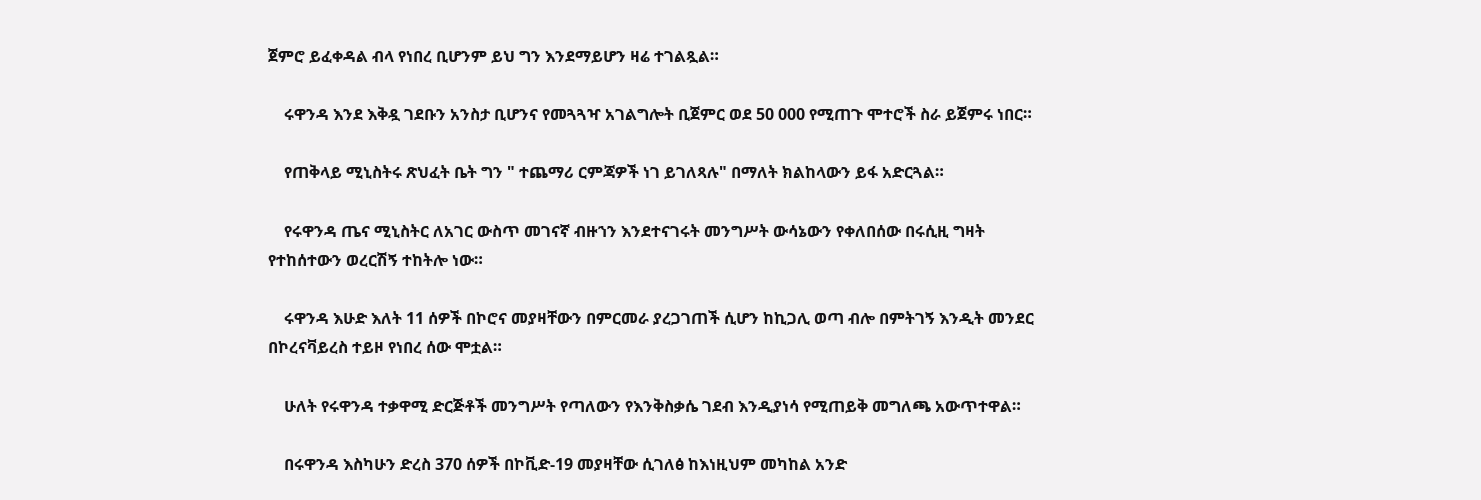ጀምሮ ይፈቀዳል ብላ የነበረ ቢሆንም ይህ ግን እንደማይሆን ዛሬ ተገልጿል።

    ሩዋንዳ እንደ እቅዷ ገደቡን አንስታ ቢሆንና የመጓጓዣ አገልግሎት ቢጀምር ወደ 50 000 የሚጠጉ ሞተሮች ስራ ይጀምሩ ነበር።

    የጠቅላይ ሚኒስትሩ ጽህፈት ቤት ግን " ተጨማሪ ርምጃዎች ነገ ይገለጻሉ" በማለት ክልከላውን ይፋ አድርጓል።

    የሩዋንዳ ጤና ሚኒስትር ለአገር ውስጥ መገናኛ ብዙኀን እንደተናገሩት መንግሥት ውሳኔውን የቀለበሰው በሩሲዚ ግዛት የተከሰተውን ወረርሽኝ ተከትሎ ነው።

    ሩዋንዳ እሁድ እለት 11 ሰዎች በኮሮና መያዛቸውን በምርመራ ያረጋገጠች ሲሆን ከኪጋሊ ወጣ ብሎ በምትገኝ እንዲት መንደር በኮረናቫይረስ ተይዞ የነበረ ሰው ሞቷል።

    ሁለት የሩዋንዳ ተቃዋሚ ድርጅቶች መንግሥት የጣለውን የእንቅስቃሴ ገደብ እንዲያነሳ የሚጠይቅ መግለጫ አውጥተዋል።

    በሩዋንዳ እስካሁን ድረስ 370 ሰዎች በኮቪድ-19 መያዛቸው ሲገለፅ ከእነዚህም መካከል አንድ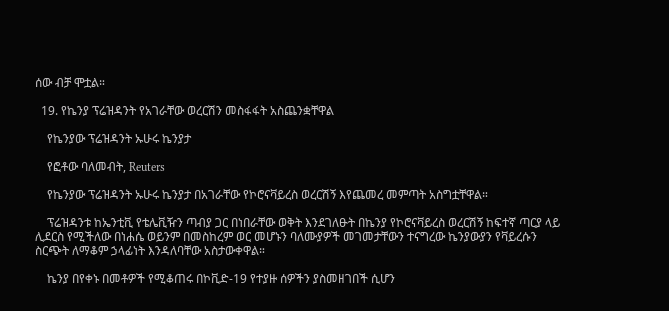ሰው ብቻ ሞቷል።

  19. የኬንያ ፕሬዝዳንት የአገራቸው ወረርሽን መስፋፋት አስጨንቋቸዋል

    የኬንያው ፕሬዝዳንት ኡሁሩ ኬንያታ

    የፎቶው ባለመብት, Reuters

    የኬንያው ፕሬዝዳንት ኡሁሩ ኬንያታ በአገራቸው የኮሮናቫይረስ ወረርሽኝ እየጨመረ መምጣት አስግቷቸዋል።

    ፕሬዝዳንቱ ከኤንቲቪ የቴሌቪዥን ጣብያ ጋር በነበራቸው ወቅት እንደገለፁት በኬንያ የኮሮናቫይረስ ወረርሽኝ ከፍተኛ ጣርያ ላይ ሊደርስ የሚችለው በነሐሴ ወይንም በመስከረም ወር መሆኑን ባለሙያዎች መገመታቸውን ተናግረው ኬንያውያን የቫይረሱን ስርጭት ለማቆም ኃላፊነት እንዳለባቸው አስታውቀዋል።

    ኬንያ በየቀኑ በመቶዎች የሚቆጠሩ በኮቪድ-19 የተያዙ ሰዎችን ያስመዘገበች ሲሆን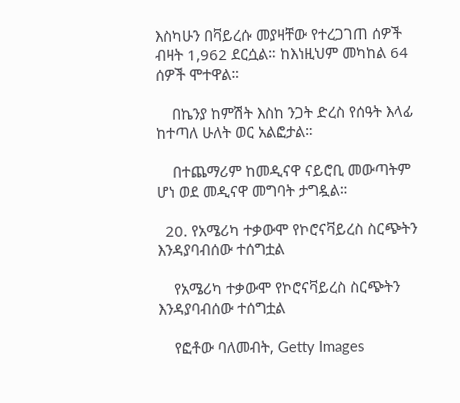እስካሁን በቫይረሱ መያዛቸው የተረጋገጠ ሰዎች ብዛት 1,962 ደርሷል። ከእነዚህም መካከል 64 ሰዎች ሞተዋል።

    በኬንያ ከምሽት እስከ ንጋት ድረስ የሰዓት እላፊ ከተጣለ ሁለት ወር አልፎታል።

    በተጨማሪም ከመዲናዋ ናይሮቢ መውጣትም ሆነ ወደ መዲናዋ መግባት ታግዷል።

  20. የአሜሪካ ተቃውሞ የኮሮናቫይረስ ስርጭትን እንዳያባብሰው ተሰግቷል

    የአሜሪካ ተቃውሞ የኮሮናቫይረስ ስርጭትን እንዳያባብሰው ተሰግቷል

    የፎቶው ባለመብት, Getty Images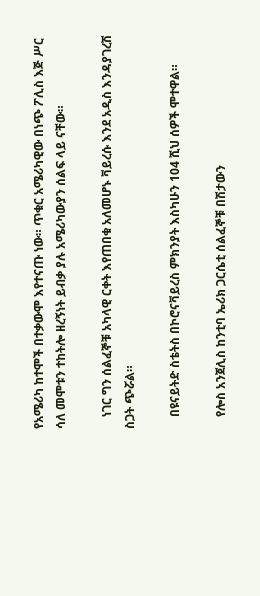የአሜሪካ ከተሞች በተቃውሞ እየተናጡ ነው። ጥቁር አሜሪካዊው በነጭ ፖሊስ እጅ ሥር ሳለ መሞቱን ተከትሎ ዘረኝነት ይብቃ ያሉ አሜሪካውያን ሰልፍ ላይ ናቸው።

    ነገር ግን ሰልፈኞቹ አካላዊ ርቀት እየጠበቁ አለመሆኑ ቫይረሱ እንደ አዲስ እንዳያገረሽ ስጋት ጭሯል።

    በዩናይትድ ስቴትስ በኮሮናቫይረስ ምክንያት እስካሁን 104 ሺህ ሰዎች ሞተዋል።

    የሎስ አንጀሊስ ከንቲባ ኤሪክ ጋርሴቲ ሰልፈኞቹ በሽታውን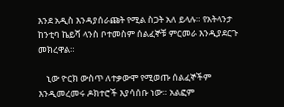እንደ አዲስ እንዳያሰራጩት የሚል ስጋት አለ ይላሉ። የአትላንታ ከንቲባ ኬይሻ ላንስ ቦተመስም ሰልፈኞቹ ምርመራ እንዲያደርጉ መክረዋል።

    ኒው ዮርክ ውስጥ ለተቃውሞ የሚወጡ ሰልፈኞችም እንዲመረመሩ ዶክተሮች እያሳሰቡ ነው። አልፎም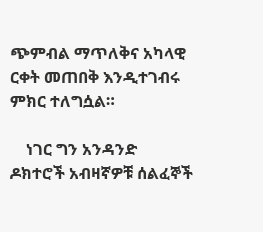ጭምብል ማጥለቅና አካላዊ ርቀት መጠበቅ እንዲተገብሩ ምክር ተለግሷል።

    ነገር ግን አንዳንድ ዶክተሮች አብዛኛዎቹ ሰልፈኞች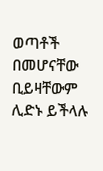ወጣቶች በመሆናቸው ቢይዛቸውም ሊድኑ ይችላሉ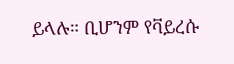ይላሉ። ቢሆንም የቫይረሱ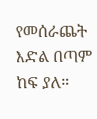የመሰራጨት እድል በጣም ከፍ ያለ።